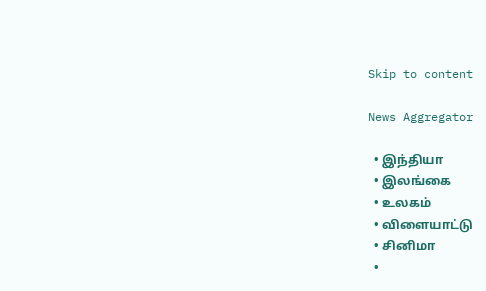Skip to content

News Aggregator

  • இந்தியா
  • இலங்கை
  • உலகம்
  • விளையாட்டு
  • சினிமா
  •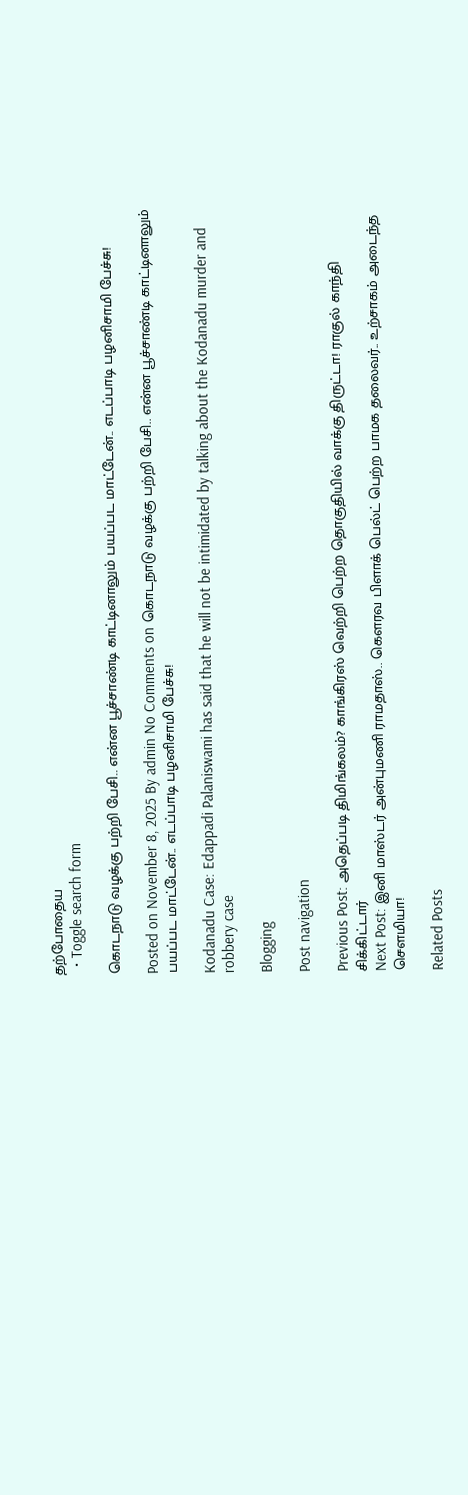தற்போதைய
  • Toggle search form

கொடநாடு வழக்கு பற்றி பேசி.. என்ன பூச்சாண்டி காட்டினாலும் பயப்பட மாட்டேன்.. எடப்பாடி பழனிசாமி பேச்சு!

Posted on November 8, 2025 By admin No Comments on கொடநாடு வழக்கு பற்றி பேசி.. என்ன பூச்சாண்டி காட்டினாலும் பயப்பட மாட்டேன்.. எடப்பாடி பழனிசாமி பேச்சு!

Kodanadu Case: Edappadi Palaniswami has said that he will not be intimidated by talking about the Kodanadu murder and robbery case

Blogging

Post navigation

Previous Post: அதெப்படி திமிங்கலம்? காங்கிரஸ் வெற்றி பெற்ற தொகுதியில் வாக்கு திருட்டா! ராகுல் காந்தி சிக்கிட்டார்
Next Post: இனி மாஸ்டர் அன்புமணி ராமதாஸ்.. கெளரவ பிளாக் பெல்ட் பெற்ற பாமக தலைவர்.. உற்சாகம் அடைந்த செளமியா!

Related Posts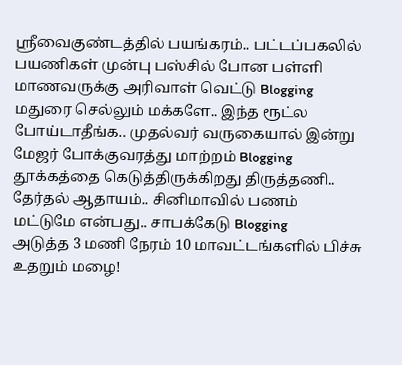ஸ்ரீவைகுண்டத்தில் பயங்கரம்.. பட்டப்பகலில் பயணிகள் முன்பு பஸ்சில் போன பள்ளி மாணவருக்கு அரிவாள் வெட்டு Blogging
மதுரை செல்லும் மக்களே.. இந்த ரூட்ல போய்டாதீங்க.. முதல்வர் வருகையால் இன்று மேஜர் போக்குவரத்து மாற்றம் Blogging
தூக்கத்தை கெடுத்திருக்கிறது திருத்தணி.. தேர்தல் ஆதாயம்.. சினிமாவில் பணம் மட்டுமே என்பது.. சாபக்கேடு Blogging
அடுத்த 3 மணி நேரம் 10 மாவட்டங்களில் பிச்சு உதறும் மழை!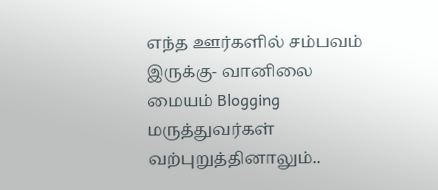எந்த ஊர்களில் சம்பவம் இருக்கு- வானிலை மையம் Blogging
மருத்துவர்கள் வற்புறுத்தினாலும்..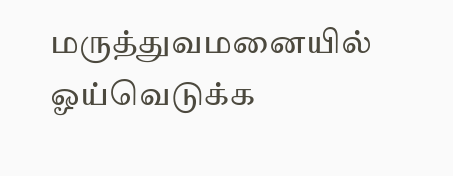மருத்துவமனையில் ஓய்வெடுக்க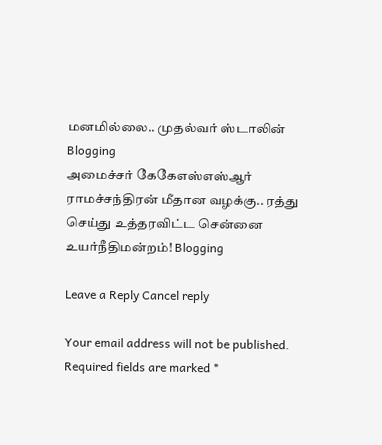மனமில்லை.. முதல்வர் ஸ்டாலின் Blogging
அமைச்சர் கேகேஎஸ்எஸ்ஆர் ராமச்சந்திரன் மீதான வழக்கு.. ரத்து செய்து உத்தரவிட்ட சென்னை உயர்நீதிமன்றம்! Blogging

Leave a Reply Cancel reply

Your email address will not be published. Required fields are marked *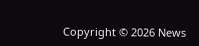Copyright © 2026 News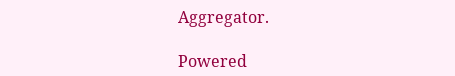Aggregator.

Powered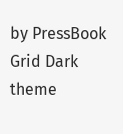by PressBook Grid Dark theme